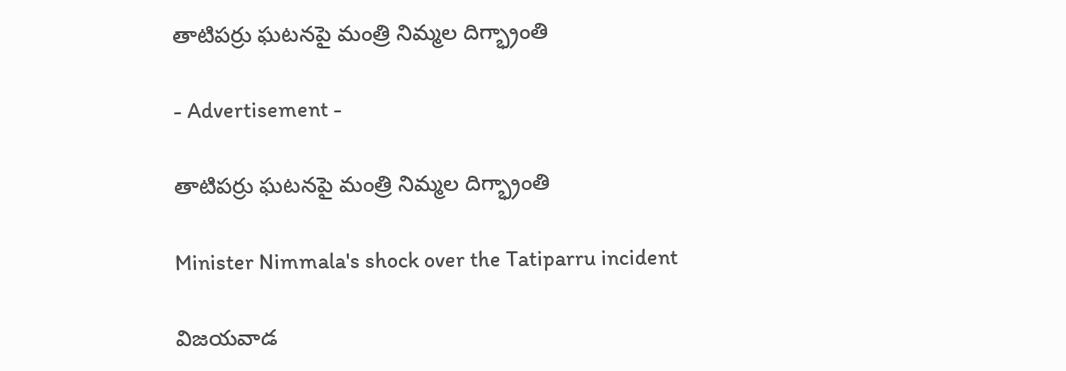తాటిపర్రు ఘటనపై మంత్రి నిమ్మల దిగ్భ్రాంతి

- Advertisement -

తాటిపర్రు ఘటనపై మంత్రి నిమ్మల దిగ్భ్రాంతి

Minister Nimmala's shock over the Tatiparru incident

విజయవాడ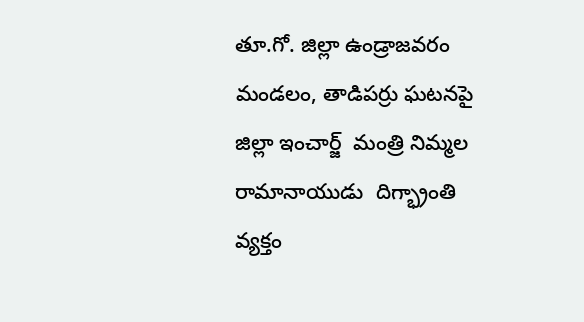తూ.గో. జిల్లా ఉండ్రాజవరం  మండలం, తాడిపర్రు ఘటనపై జిల్లా ఇంచార్జ్  మంత్రి నిమ్మల రామానాయుడు  దిగ్భ్రాంతి వ్యక్తం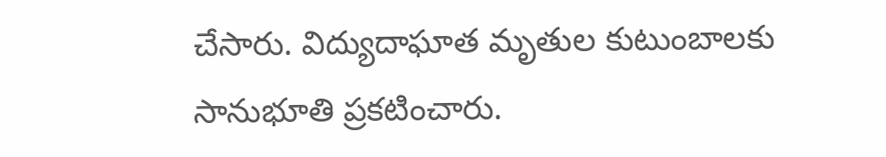చేసారు. విద్యుదాఘాత మృతుల కుటుంబాలకు సానుభూతి ప్రకటించారు.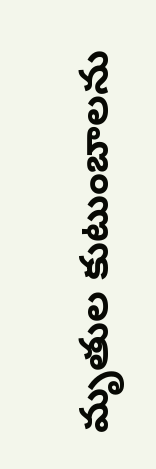మృతుల కుటుంబాలను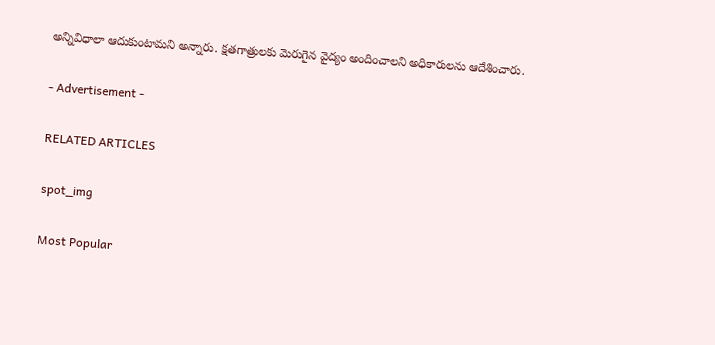అన్నివిధాలా ఆదుకుంటామని అన్నారు. క్షతగాత్రులకు మెరుగైన వైద్యం అందించాలని అధికారులను ఆదేశించారు.

- Advertisement -

RELATED ARTICLES

spot_img

Most Popular